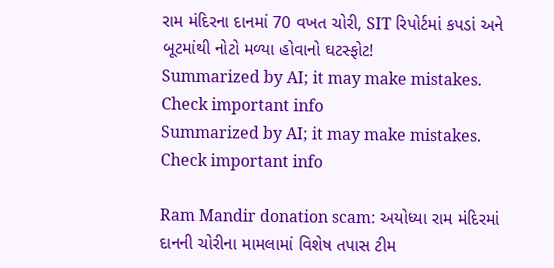રામ મંદિરના દાનમાં 70 વખત ચોરી, SIT રિપોર્ટમાં કપડાં અને બૂટમાંથી નોટો મળ્યા હોવાનો ઘટસ્ફોટ!
Summarized by AI; it may make mistakes. Check important info
Summarized by AI; it may make mistakes. Check important info

Ram Mandir donation scam: અયોધ્યા રામ મંદિરમાં દાનની ચોરીના મામલામાં વિશેષ તપાસ ટીમ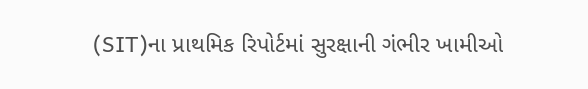(SIT)ના પ્રાથમિક રિપોર્ટમાં સુરક્ષાની ગંભીર ખામીઓ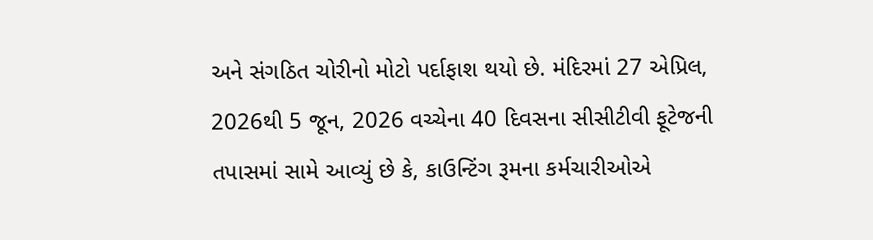અને સંગઠિત ચોરીનો મોટો પર્દાફાશ થયો છે. મંદિરમાં 27 એપ્રિલ, 2026થી 5 જૂન, 2026 વચ્ચેના 40 દિવસના સીસીટીવી ફૂટેજની તપાસમાં સામે આવ્યું છે કે, કાઉન્ટિંગ રૂમના કર્મચારીઓએ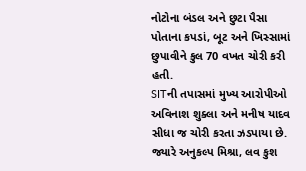નોટોના બંડલ અને છુટા પૈસા પોતાના કપડાં, બૂટ અને ખિસ્સામાં છુપાવીને કુલ 70 વખત ચોરી કરી હતી.
SITની તપાસમાં મુખ્ય આરોપીઓ અવિનાશ શુક્લા અને મનીષ યાદવ સીધા જ ચોરી કરતા ઝડપાયા છે. જ્યારે અનુકલ્પ મિશ્રા, લવ કુશ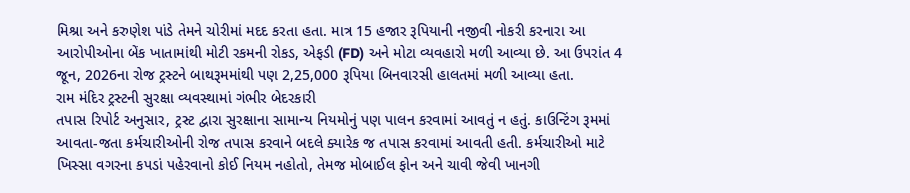મિશ્રા અને કરુણેશ પાંડે તેમને ચોરીમાં મદદ કરતા હતા. માત્ર 15 હજાર રૂપિયાની નજીવી નોકરી કરનારા આ આરોપીઓના બેંક ખાતામાંથી મોટી રકમની રોકડ, એફડી (FD) અને મોટા વ્યવહારો મળી આવ્યા છે. આ ઉપરાંત 4 જૂન, 2026ના રોજ ટ્રસ્ટને બાથરૂમમાંથી પણ 2,25,000 રૂપિયા બિનવારસી હાલતમાં મળી આવ્યા હતા.
રામ મંદિર ટ્રસ્ટની સુરક્ષા વ્યવસ્થામાં ગંભીર બેદરકારી
તપાસ રિપોર્ટ અનુસાર, ટ્રસ્ટ દ્વારા સુરક્ષાના સામાન્ય નિયમોનું પણ પાલન કરવામાં આવતું ન હતું. કાઉન્ટિંગ રૂમમાં આવતા-જતા કર્મચારીઓની રોજ તપાસ કરવાને બદલે ક્યારેક જ તપાસ કરવામાં આવતી હતી. કર્મચારીઓ માટે ખિસ્સા વગરના કપડાં પહેરવાનો કોઈ નિયમ નહોતો, તેમજ મોબાઈલ ફોન અને ચાવી જેવી ખાનગી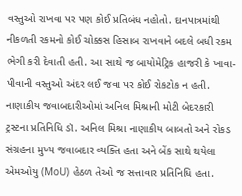વસ્તુઓ રાખવા પર પણ કોઈ પ્રતિબંધ નહોતો. દાનપાત્રમાંથી નીકળતી રકમનો કોઈ ચોક્કસ હિસાબ રાખવાને બદલે બધી રકમ ભેગી કરી દેવાતી હતી. આ સાથે જ બાયોમેટ્રિક હાજરી કે ખાવા-પીવાની વસ્તુઓ અંદર લઈ જવા પર કોઈ રોકટોક ન હતી.
નાણાકીય જવાબદારીઓમાં અનિલ મિશ્રાની મોટી બેદરકારી
ટ્રસ્ટના પ્રતિનિધિ ડૉ. અનિલ મિશ્રા નાણાકીય બાબતો અને રોકડ સંગ્રહના મુખ્ય જવાબદાર વ્યક્તિ હતા અને બેંક સાથે થયેલા એમઓયુ (MoU) હેઠળ તેઓ જ સત્તાવાર પ્રતિનિધિ હતા.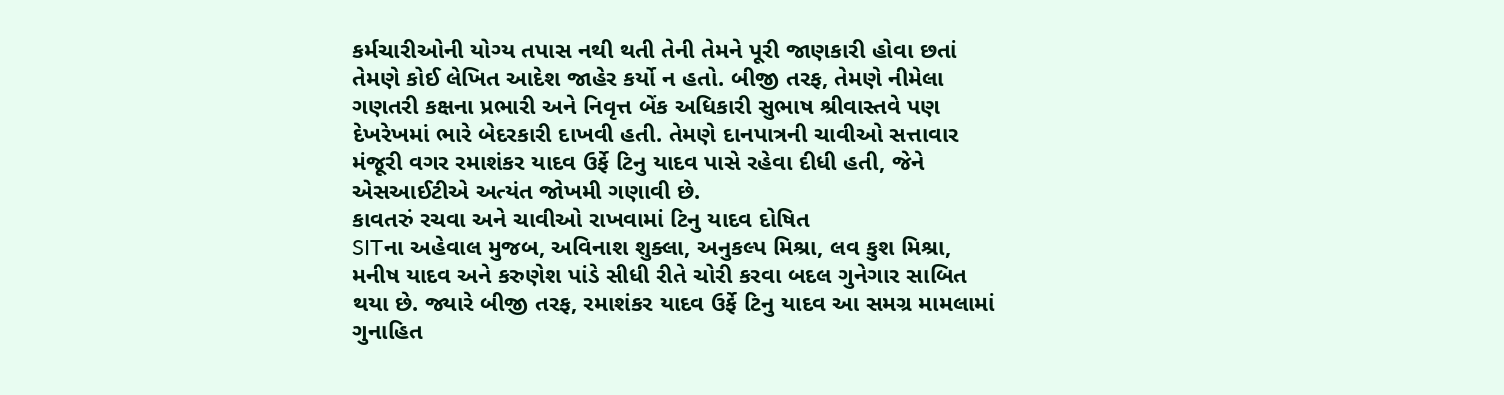કર્મચારીઓની યોગ્ય તપાસ નથી થતી તેની તેમને પૂરી જાણકારી હોવા છતાં તેમણે કોઈ લેખિત આદેશ જાહેર કર્યો ન હતો. બીજી તરફ, તેમણે નીમેલા ગણતરી કક્ષના પ્રભારી અને નિવૃત્ત બેંક અધિકારી સુભાષ શ્રીવાસ્તવે પણ દેખરેખમાં ભારે બેદરકારી દાખવી હતી. તેમણે દાનપાત્રની ચાવીઓ સત્તાવાર મંજૂરી વગર રમાશંકર યાદવ ઉર્ફે ટિનુ યાદવ પાસે રહેવા દીધી હતી, જેને એસઆઈટીએ અત્યંત જોખમી ગણાવી છે.
કાવતરું રચવા અને ચાવીઓ રાખવામાં ટિનુ યાદવ દોષિત
SITના અહેવાલ મુજબ, અવિનાશ શુક્લા, અનુકલ્પ મિશ્રા, લવ કુશ મિશ્રા, મનીષ યાદવ અને કરુણેશ પાંડે સીધી રીતે ચોરી કરવા બદલ ગુનેગાર સાબિત થયા છે. જ્યારે બીજી તરફ, રમાશંકર યાદવ ઉર્ફે ટિનુ યાદવ આ સમગ્ર મામલામાં ગુનાહિત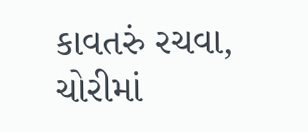કાવતરું રચવા, ચોરીમાં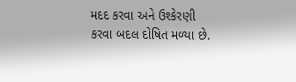મદદ કરવા અને ઉશ્કેરણી કરવા બદલ દોષિત મળ્યા છે.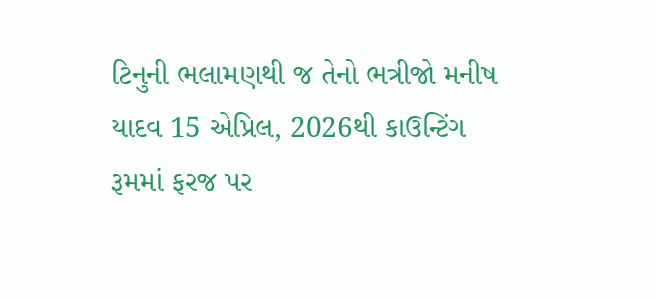ટિનુની ભલામણથી જ તેનો ભત્રીજો મનીષ યાદવ 15 એપ્રિલ, 2026થી કાઉન્ટિંગ રૂમમાં ફરજ પર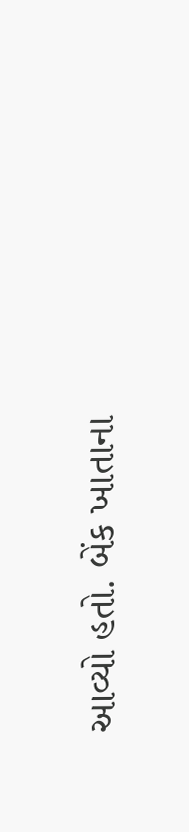આવ્યો હતો. બેંક ખાતાના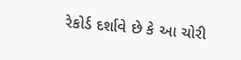રેકોર્ડ દર્શાવે છે કે આ ચોરી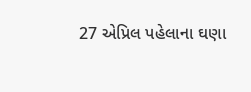27 એપ્રિલ પહેલાના ઘણા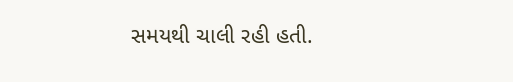સમયથી ચાલી રહી હતી.